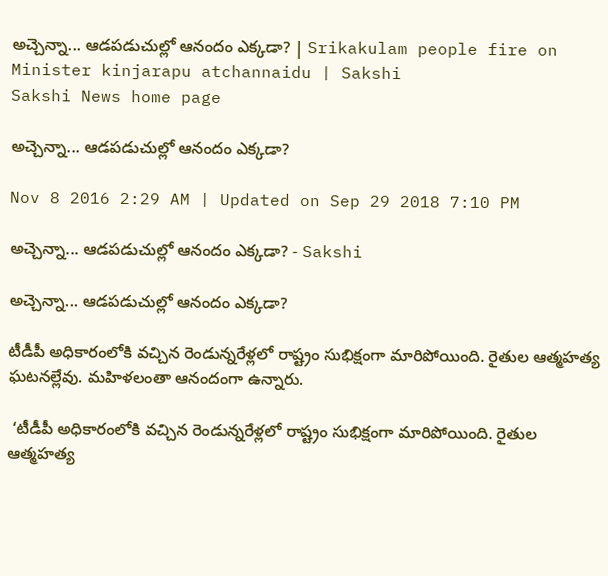అచ్చెన్నా... ఆడపడుచుల్లో ఆనందం ఎక్కడా? | Srikakulam people fire on Minister kinjarapu atchannaidu | Sakshi
Sakshi News home page

అచ్చెన్నా... ఆడపడుచుల్లో ఆనందం ఎక్కడా?

Nov 8 2016 2:29 AM | Updated on Sep 29 2018 7:10 PM

అచ్చెన్నా... ఆడపడుచుల్లో ఆనందం ఎక్కడా? - Sakshi

అచ్చెన్నా... ఆడపడుచుల్లో ఆనందం ఎక్కడా?

టీడీపీ అధికారంలోకి వచ్చిన రెండున్నరేళ్లలో రాష్ట్రం సుభిక్షంగా మారిపోయింది. రైతుల ఆత్మహత్య ఘటనల్లేవు. మహిళలంతా ఆనందంగా ఉన్నారు.

 ‘టీడీపీ అధికారంలోకి వచ్చిన రెండున్నరేళ్లలో రాష్ట్రం సుభిక్షంగా మారిపోయింది. రైతుల ఆత్మహత్య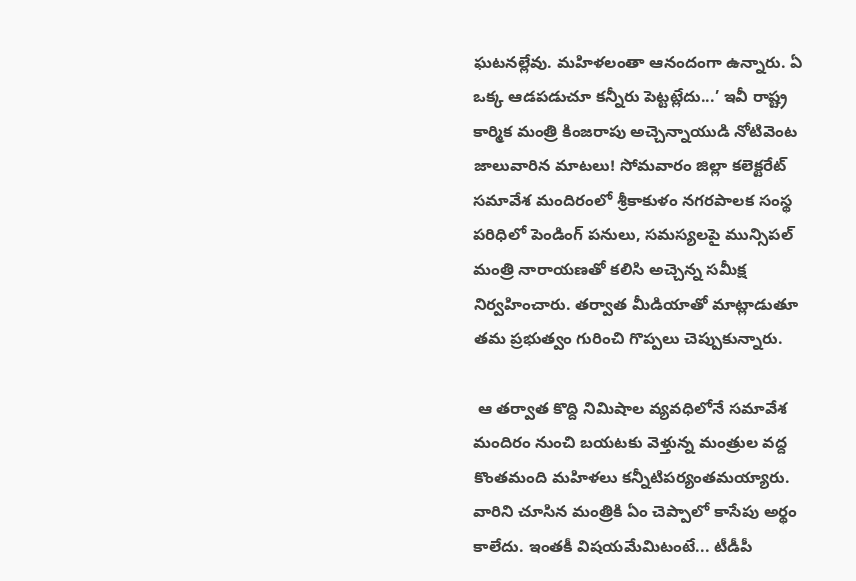ఘటనల్లేవు. మహిళలంతా ఆనందంగా ఉన్నారు. ఏ ఒక్క ఆడపడుచూ కన్నీరు పెట్టట్లేదు...’ ఇవీ రాష్ట్ర కార్మిక మంత్రి కింజరాపు అచ్చెన్నాయుడి నోటివెంట జాలువారిన మాటలు! సోమవారం జిల్లా కలెక్టరేట్ సమావేశ మందిరంలో శ్రీకాకుళం నగరపాలక సంస్థ పరిధిలో పెండింగ్ పనులు, సమస్యలపై మున్సిపల్ మంత్రి నారాయణతో కలిసి అచ్చెన్న సమీక్ష నిర్వహించారు. తర్వాత మీడియాతో మాట్లాడుతూ తమ ప్రభుత్వం గురించి గొప్పలు చెప్పుకున్నారు.

 ఆ తర్వాత కొద్ది నిమిషాల వ్యవధిలోనే సమావేశ మందిరం నుంచి బయటకు వెళ్తున్న మంత్రుల వద్ద కొంతమంది మహిళలు కన్నీటిపర్యంతమయ్యారు. వారిని చూసిన మంత్రికి ఏం చెప్పాలో కాసేపు అర్థం కాలేదు. ఇంతకీ విషయమేమిటంటే... టీడీపీ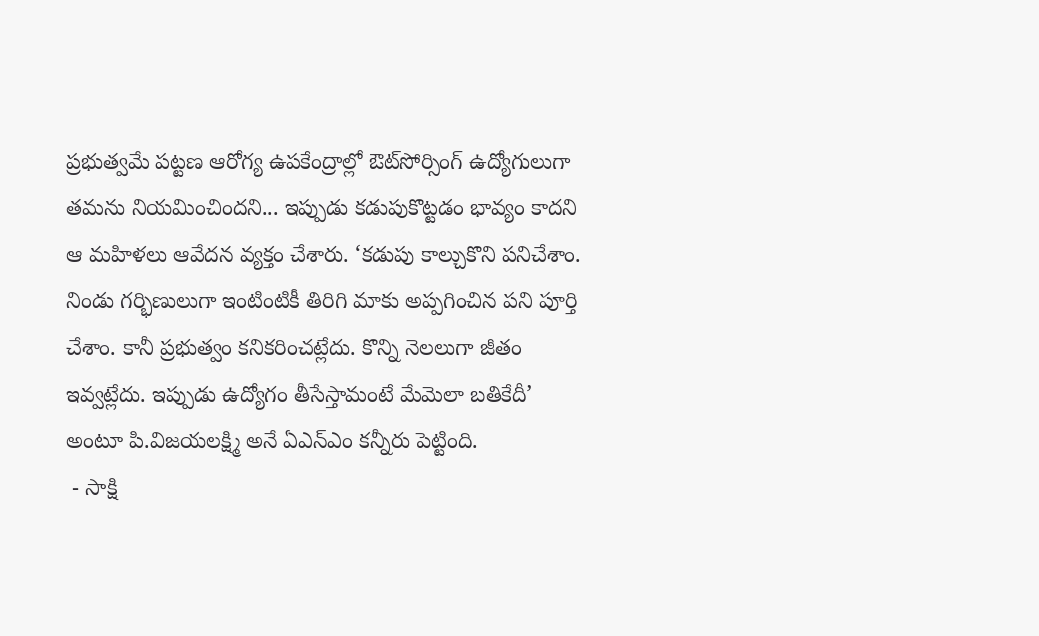ప్రభుత్వమే పట్టణ ఆరోగ్య ఉపకేంద్రాల్లో ఔట్‌సోర్సింగ్ ఉద్యోగులుగా తమను నియమించిందని... ఇప్పుడు కడుపుకొట్టడం భావ్యం కాదని ఆ మహిళలు ఆవేదన వ్యక్తం చేశారు. ‘కడుపు కాల్చుకొని పనిచేశాం. నిండు గర్భిణులుగా ఇంటింటికీ తిరిగి మాకు అప్పగించిన పని పూర్తి చేశాం. కానీ ప్రభుత్వం కనికరించట్లేదు. కొన్ని నెలలుగా జీతం ఇవ్వట్లేదు. ఇప్పుడు ఉద్యోగం తీసేస్తామంటే మేమెలా బతికేదీ’ అంటూ పి.విజయలక్ష్మి అనే ఏఎన్‌ఎం కన్నీరు పెట్టింది.
 - సాక్షి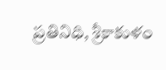ప్రతినిధి, శ్రీకాకుళం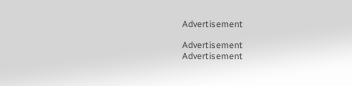Advertisement

Advertisement
Advertisement